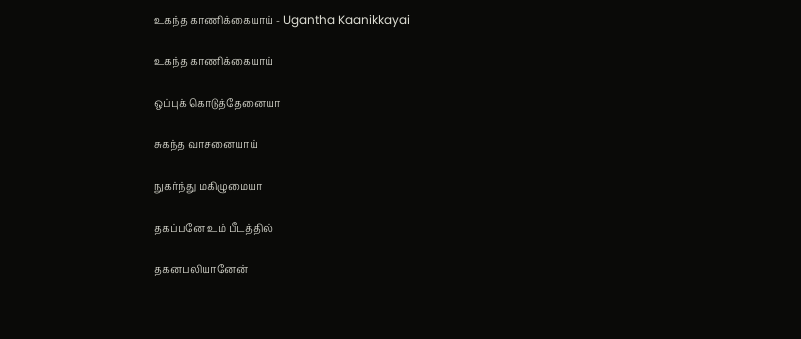உகந்த காணிக்கையாய் - Ugantha Kaanikkayai

உகந்த காணிக்கையாய்

ஒப்புக் கொடுத்தேனையா

சுகந்த வாசனையாய்

நுகர்ந்து மகிழுமையா

தகப்பனே உம் பீடத்தில்

தகனபலியானேன்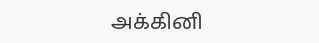அக்கினி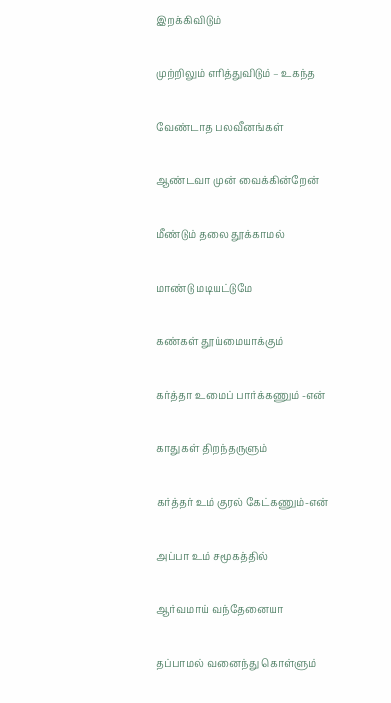இறக்கிவிடும்

முற்றிலும் எரித்துவிடும் – உகந்த

வேண்டாத பலவீனங்கள்

ஆண்டவா முன் வைக்கின்றேன்

மீண்டும் தலை தூக்காமல்

மாண்டு மடியட்டுமே

கண்கள் தூய்மையாக்கும்

கர்த்தா உமைப் பார்க்கணும் -என்

காதுகள் திறந்தருளும்

கர்த்தர் உம் குரல் கேட்கணும்-என்

அப்பா உம் சமூகத்தில்

ஆர்வமாய் வந்தேனையா

தப்பாமல் வனைந்து கொள்ளும்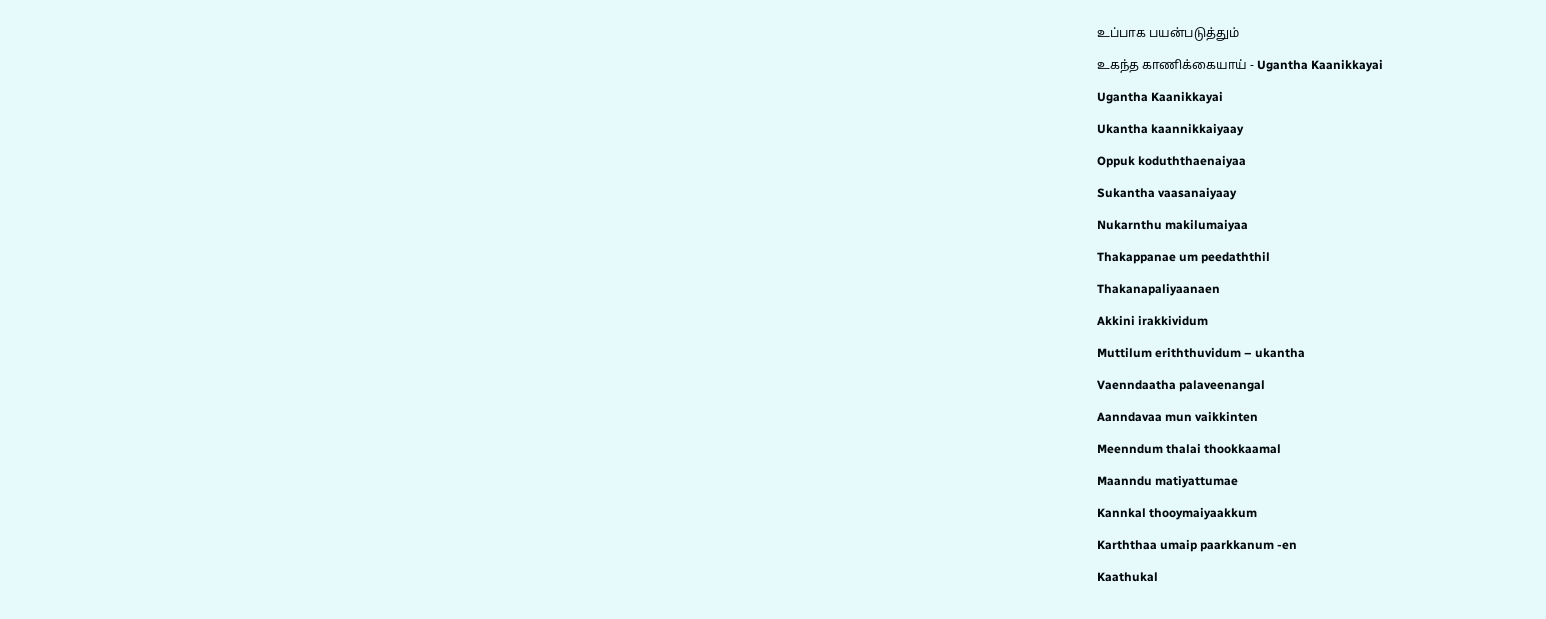உப்பாக பயன்படுத்தும்

உகந்த காணிக்கையாய் - Ugantha Kaanikkayai

Ugantha Kaanikkayai

Ukantha kaannikkaiyaay

Oppuk koduththaenaiyaa

Sukantha vaasanaiyaay

Nukarnthu makilumaiyaa

Thakappanae um peedaththil

Thakanapaliyaanaen

Akkini irakkividum

Muttilum eriththuvidum – ukantha

Vaenndaatha palaveenangal

Aanndavaa mun vaikkinten

Meenndum thalai thookkaamal

Maanndu matiyattumae

Kannkal thooymaiyaakkum

Karththaa umaip paarkkanum -en

Kaathukal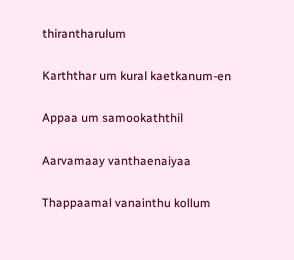thirantharulum

Karththar um kural kaetkanum-en

Appaa um samookaththil

Aarvamaay vanthaenaiyaa

Thappaamal vanainthu kollum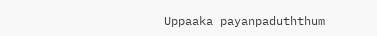Uppaaka payanpaduththum